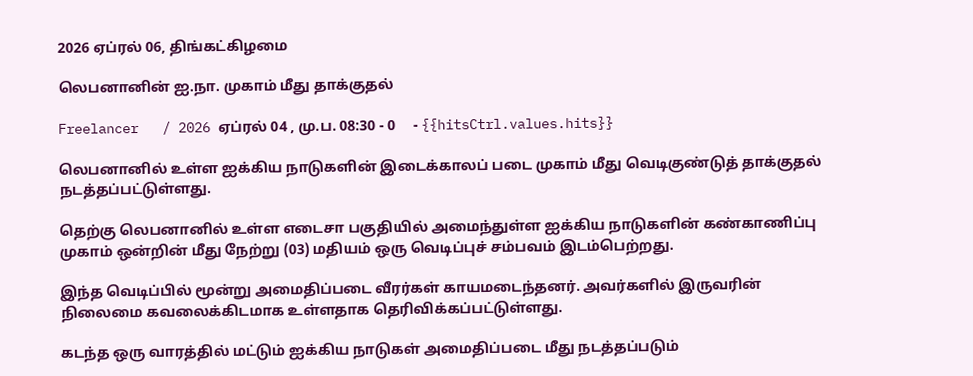2026 ஏப்ரல் 06, திங்கட்கிழமை

லெபனானின் ஐ.நா. முகாம் மீது தாக்குதல்

Freelancer   / 2026 ஏப்ரல் 04 , மு.ப. 08:30 - 0     - {{hitsCtrl.values.hits}}

லெபனானில் உள்ள ஐக்கிய நாடுகளின் இடைக்காலப் படை முகாம் மீது வெடிகுண்டுத் தாக்குதல் நடத்தப்பட்டுள்ளது.

தெற்கு லெபனானில் உள்ள எடைசா பகுதியில் அமைந்துள்ள ஐக்கிய நாடுகளின் கண்காணிப்பு முகாம் ஒன்றின் மீது நேற்று (03) மதியம் ஒரு வெடிப்புச் சம்பவம் இடம்பெற்றது.

இந்த வெடிப்பில் மூன்று அமைதிப்படை வீரர்கள் காயமடைந்தனர். அவர்களில் இருவரின் நிலைமை கவலைக்கிடமாக உள்ளதாக தெரிவிக்கப்பட்டுள்ளது.

கடந்த ஒரு வாரத்தில் மட்டும் ஐக்கிய நாடுகள் அமைதிப்படை மீது நடத்தப்படும்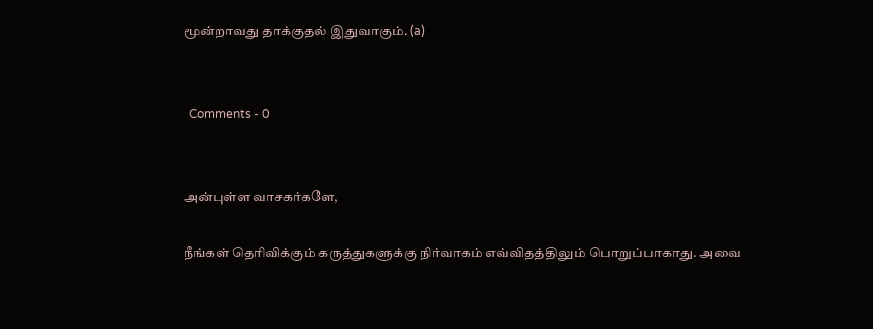மூன்றாவது தாக்குதல் இதுவாகும். (a)


  Comments - 0


அன்புள்ள வாசகர்களே,

நீங்கள் தெரிவிக்கும் கருத்துகளுக்கு நிர்வாகம் எவ்விதத்திலும் பொறுப்பாகாது. அவை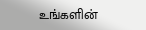உங்களின்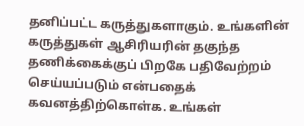தனிப்பட்ட கருத்துகளாகும். உங்களின் கருத்துகள் ஆசிரியரின் தகுந்த தணிக்கைக்குப் பிறகே பதிவேற்றம் செய்யப்படும் என்பதைக் கவனத்திற்கொள்க. உங்கள்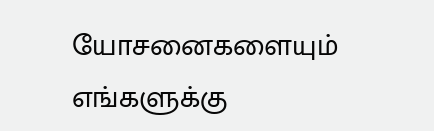யோசனைகளையும் எங்களுக்கு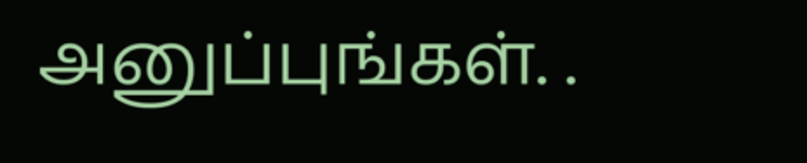அனுப்புங்கள். .